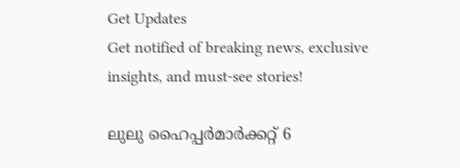Get Updates
Get notified of breaking news, exclusive insights, and must-see stories!

ലുലു ഹൈപ്പർമാർക്കറ്റ് 6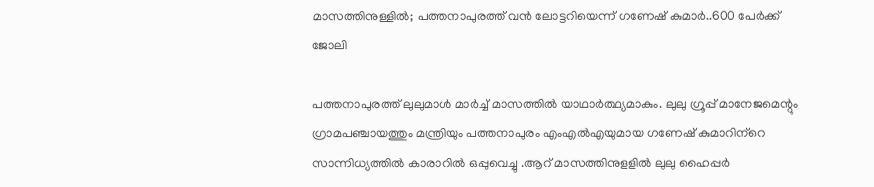മാസത്തിനുള്ളിൽ; പത്തനാപുരത്ത് വൻ ലോട്ടറിയെന്ന് ഗണേഷ് കുമാർ..600 പേർക്ക് ജോലി

പത്തനാപുരത്ത് ലുലുമാൾ മാർച്ച് മാസത്തിൽ യാഥാർത്ഥ്യമാകും. ലുലു ഗ്രൂപ്പ് മാനേജമെന്റും ഗ്രാമപഞ്ചായത്തും മന്ത്രിയും പത്തനാപുരം എംഎൽഎയുമായ ഗണേഷ് കുമാറിന്‌റെ സാന്നിധ്യത്തിൽ കാരാറിൽ ഒപ്പുവെച്ചു .ആറ് മാസത്തിനുളളിൽ ലുലു ഹൈപ്പർ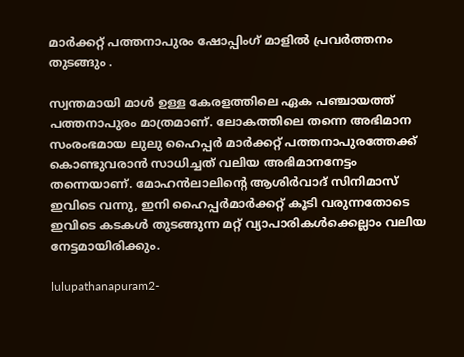മാർക്കറ്റ് പത്തനാപുരം ഷോപ്പിംഗ് മാളിൽ പ്രവർത്തനം തുടങ്ങും .

സ്വന്തമായി മാൾ ഉള്ള കേരളത്തിലെ ഏക പഞ്ചായത്ത് പത്തനാപുരം മാത്രമാണ്. ലോകത്തിലെ തന്നെ അഭിമാന സംരംഭമായ ലുലു ഹൈപ്പർ മാർക്കറ്റ് പത്തനാപുരത്തേക്ക് കൊണ്ടുവരാൻ സാധിച്ചത് വലിയ അഭിമാനനേട്ടം തന്നെയാണ്. മോഹൻലാലിന്റെ ആശിർവാദ് സിനിമാസ് ഇവിടെ വന്നു, ഇനി ഹൈപ്പർമാർക്കറ്റ് കൂടി വരുന്നതോടെ ഇവിടെ കടകൾ തുടങ്ങുന്ന മറ്റ് വ്യാപാരികൾക്കെല്ലാം വലിയ നേട്ടമായിരിക്കും.

lulupathanapuram2-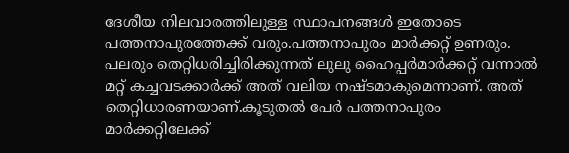ദേശീയ നിലവാരത്തിലുള്ള സ്ഥാപനങ്ങൾ ഇതോടെ പത്തനാപുരത്തേക്ക് വരും.പത്തനാപുരം മാർക്കറ്റ് ഉണരും. പലരും തെറ്റിധരിച്ചിരിക്കുന്നത് ലുലു ഹൈപ്പർമാർക്കറ്റ് വന്നാൽ മറ്റ് കച്ചവടക്കാർക്ക് അത് വലിയ നഷ്ടമാകുമെന്നാണ്. അത് തെറ്റിധാരണയാണ്.കൂടുതൽ പേർ പത്തനാപുരം മാർക്കറ്റിലേക്ക്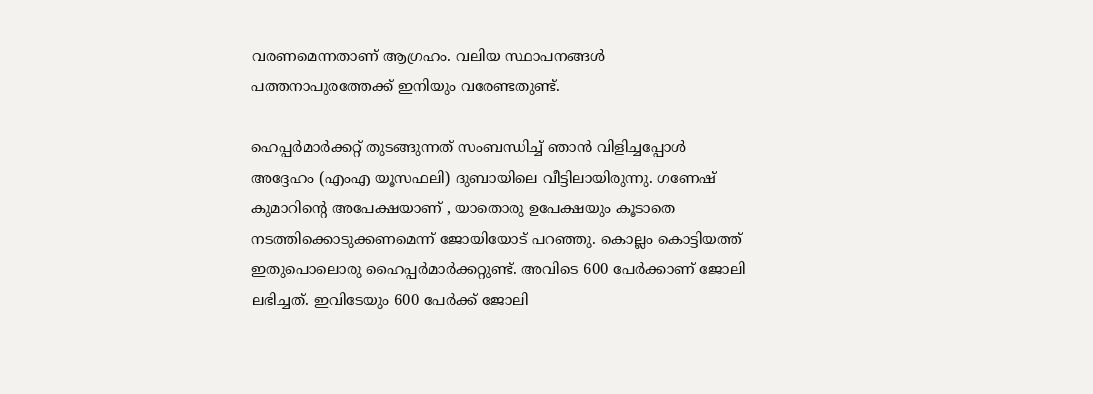വരണമെന്നതാണ് ആഗ്രഹം. വലിയ സ്ഥാപനങ്ങൾ പത്തനാപുരത്തേക്ക് ഇനിയും വരേണ്ടതുണ്ട്.

ഹെപ്പർമാർക്കറ്റ് തുടങ്ങുന്നത് സംബന്ധിച്ച് ഞാൻ വിളിച്ചപ്പോൾ അദ്ദേഹം (എംഎ യൂസഫലി) ദുബായിലെ വീട്ടിലായിരുന്നു. ഗണേഷ് കുമാറിന്റെ അപേക്ഷയാണ് , യാതൊരു ഉപേക്ഷയും കൂടാതെ നടത്തിക്കൊടുക്കണമെന്ന് ജോയിയോട് പറഞ്ഞു. കൊല്ലം കൊട്ടിയത്ത് ഇതുപൊലൊരു ഹൈപ്പർമാർക്കറ്റുണ്ട്. അവിടെ 600 പേർക്കാണ് ജോലി ലഭിച്ചത്. ഇവിടേയും 600 പേർക്ക് ജോലി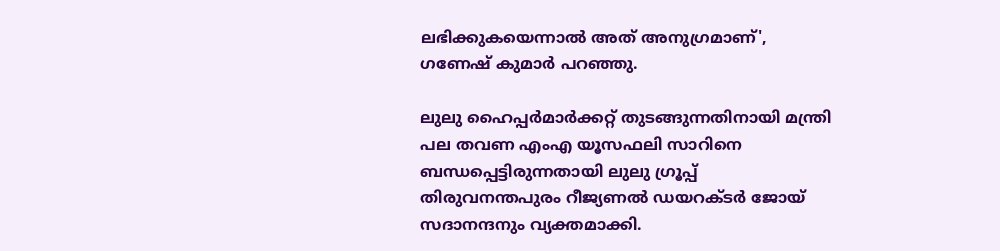ലഭിക്കുകയെന്നാൽ അത് അനുഗ്രമാണ്', ഗണേഷ് കുമാർ പറഞ്ഞു.

ലുലു ഹൈപ്പർമാർക്കറ്റ് തുടങ്ങുന്നതിനായി മന്ത്രി പല തവണ എംഎ യൂസഫലി സാറിനെ ബന്ധപ്പെട്ടിരുന്നതായി ലുലു ഗ്രൂപ്പ് തിരുവനന്തപുരം റീജ്യണൽ ഡയറക്ടർ ജോയ് സദാനന്ദനും വ്യക്തമാക്കി.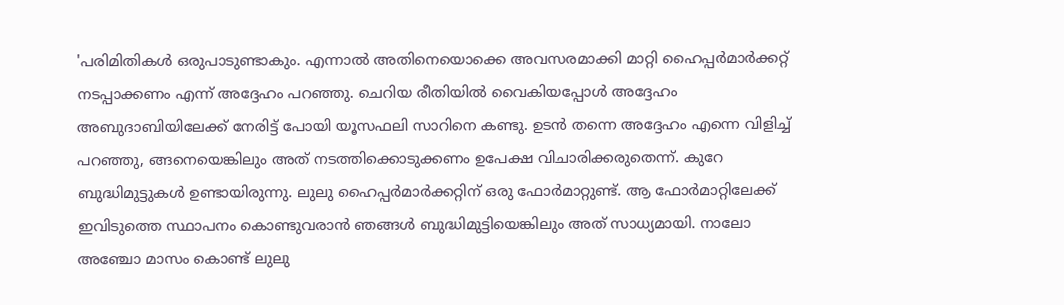'പരിമിതികൾ ഒരുപാടുണ്ടാകും. എന്നാൽ അതിനെയൊക്കെ അവസരമാക്കി മാറ്റി ഹൈപ്പർമാർക്കറ്റ് നടപ്പാക്കണം എന്ന് അദ്ദേഹം പറഞ്ഞു. ചെറിയ രീതിയിൽ വൈകിയപ്പോൾ അദ്ദേഹം അബുദാബിയിലേക്ക് നേരിട്ട് പോയി യൂസഫലി സാറിനെ കണ്ടു. ഉടൻ തന്നെ അദ്ദേഹം എന്നെ വിളിച്ച് പറഞ്ഞു, ങ്ങനെയെങ്കിലും അത് നടത്തിക്കൊടുക്കണം ഉപേക്ഷ വിചാരിക്കരുതെന്ന്. കുറേ ബുദ്ധിമുട്ടുകൾ ഉണ്ടായിരുന്നു. ലുലു ഹൈപ്പർമാർക്കറ്റിന് ഒരു ഫോർമാറ്റുണ്ട്. ആ ഫോർമാറ്റിലേക്ക് ഇവിടുത്തെ സ്ഥാപനം കൊണ്ടുവരാൻ ഞങ്ങൾ ബുദ്ധിമുട്ടിയെങ്കിലും അത് സാധ്യമായി. നാലോ അഞ്ചോ മാസം കൊണ്ട് ലുലു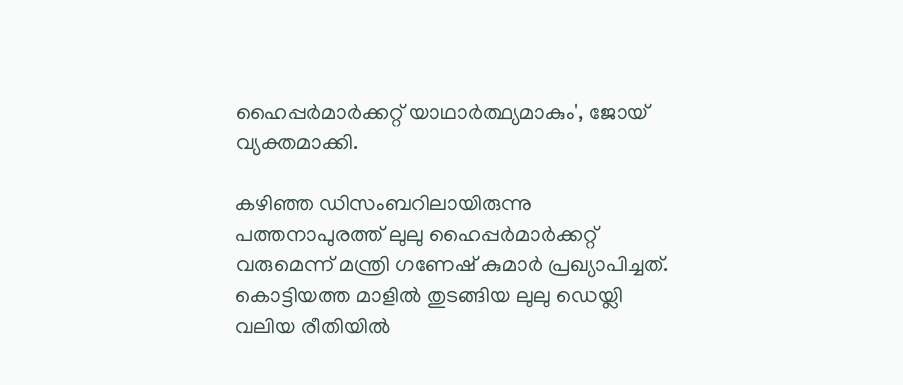ഹൈപ്പർമാർക്കറ്റ് യാഥാർത്ഥ്യമാകും', ജോയ് വ്യക്തമാക്കി.

കഴിഞ്ഞ ഡിസംബറിലായിരുന്നു പത്തനാപുരത്ത് ലുലു ഹൈപ്പർമാർക്കറ്റ് വരുമെന്ന് മന്ത്രി ഗണേഷ് കുമാർ പ്രഖ്യാപിച്ചത്. കൊട്ടിയത്ത മാളിൽ തുടങ്ങിയ ലുലു ഡെയ്ലി വലിയ രീതിയിൽ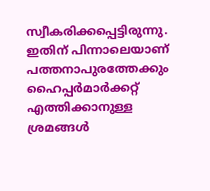സ്വീകരിക്കപ്പെട്ടിരുന്നു. ഇതിന് പിന്നാലെയാണ് പത്തനാപുരത്തേക്കും ഹൈപ്പർമാർക്കറ്റ് എത്തിക്കാനുള്ള ശ്രമങ്ങൾ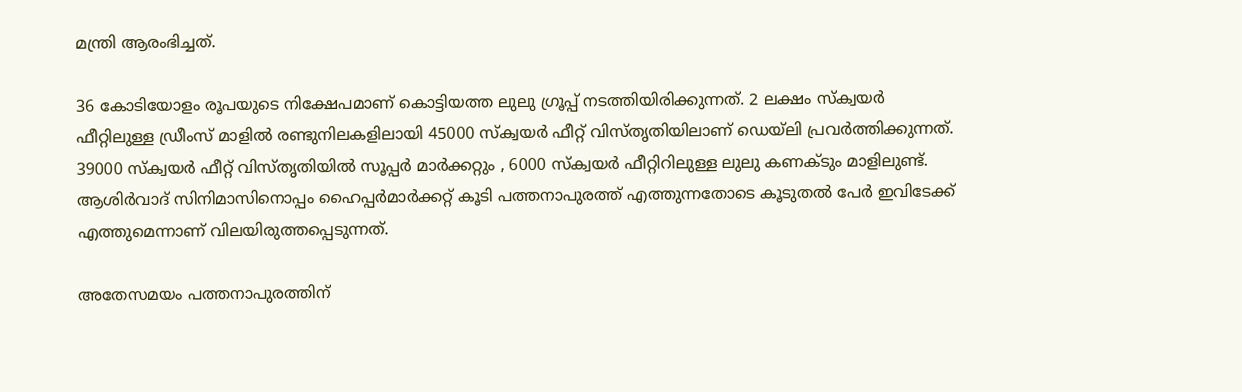മന്ത്രി ആരംഭിച്ചത്.

36 കോടിയോളം രൂപയുടെ നിക്ഷേപമാണ് കൊട്ടിയത്ത ലുലു ഗ്രൂപ്പ് നടത്തിയിരിക്കുന്നത്. 2 ലക്ഷം സ്ക്വയർ ഫീറ്റിലുള്ള ഡ്രീംസ് മാളിൽ രണ്ടുനിലകളിലായി 45000 സ്ക്വയർ ഫീറ്റ് വിസ്തൃതിയിലാണ് ഡെയ്ലി പ്രവർത്തിക്കുന്നത്. 39000 സ്ക്വയർ ഫീറ്റ് വിസ്തൃതിയിൽ സൂപ്പർ മാർക്കറ്റും , 6000 സ്ക്വയർ ഫീറ്റിറിലുള്ള ലുലു കണക്ടും മാളിലുണ്ട്. ആശിർവാദ് സിനിമാസിനൊപ്പം ഹൈപ്പർമാർക്കറ്റ് കൂടി പത്തനാപുരത്ത് എത്തുന്നതോടെ കൂടുതൽ പേർ ഇവിടേക്ക് എത്തുമെന്നാണ് വിലയിരുത്തപ്പെടുന്നത്.

അതേസമയം പത്തനാപുരത്തിന്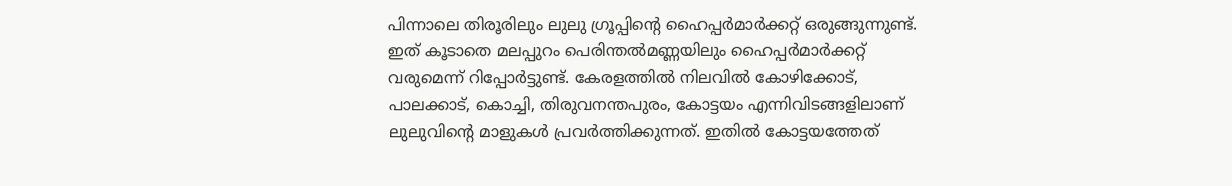പിന്നാലെ തിരൂരിലും ലുലു ഗ്രൂപ്പിന്റെ ഹൈപ്പർമാർക്കറ്റ് ഒരുങ്ങുന്നുണ്ട്. ഇത് കൂടാതെ മലപ്പുറം പെരിന്തൽമണ്ണയിലും ഹൈപ്പർമാർക്കറ്റ് വരുമെന്ന് റിപ്പോർട്ടുണ്ട്. കേരളത്തിൽ നിലവിൽ കോഴിക്കോട്, പാലക്കാട്, കൊച്ചി, തിരുവനന്തപുരം, കോട്ടയം എന്നിവിടങ്ങളിലാണ് ലുലുവിന്റെ മാളുകൾ പ്രവർത്തിക്കുന്നത്. ഇതിൽ കോട്ടയത്തേത്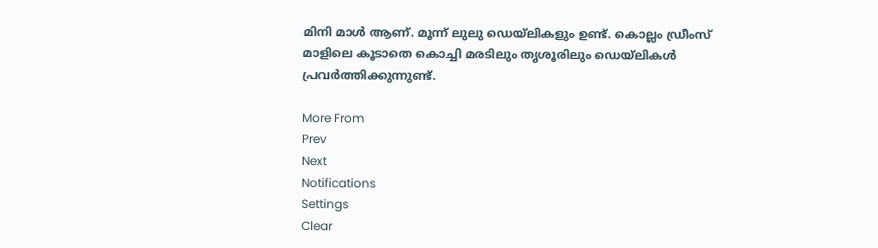മിനി മാൾ ആണ്. മൂന്ന് ലുലു ഡെയ്ലികളും ഉണ്ട്. കൊല്ലം ഡ്രീംസ് മാളിലെ കൂടാതെ കൊച്ചി മരടിലും തൃശൂരിലും ഡെയ്ലികൾ പ്രവർത്തിക്കുന്നുണ്ട്.

More From
Prev
Next
Notifications
Settings
Clear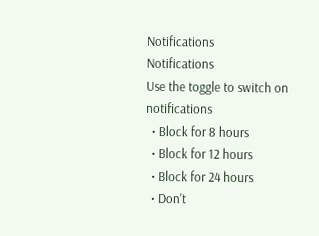Notifications
Notifications
Use the toggle to switch on notifications
  • Block for 8 hours
  • Block for 12 hours
  • Block for 24 hours
  • Don't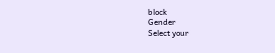block
Gender
Select your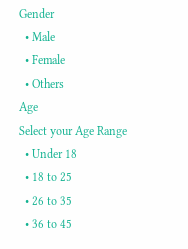Gender
  • Male
  • Female
  • Others
Age
Select your Age Range
  • Under 18
  • 18 to 25
  • 26 to 35
  • 36 to 45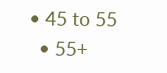• 45 to 55
  • 55+